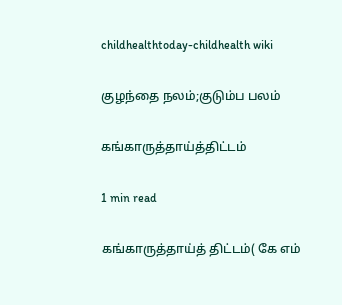childhealthtoday-childhealth wiki

குழந்தை நலம்;குடும்ப பலம்

கங்காருத்தாய்த்திட்டம்

1 min read

கங்காருத்தாய்த் திட்டம்( கே எம்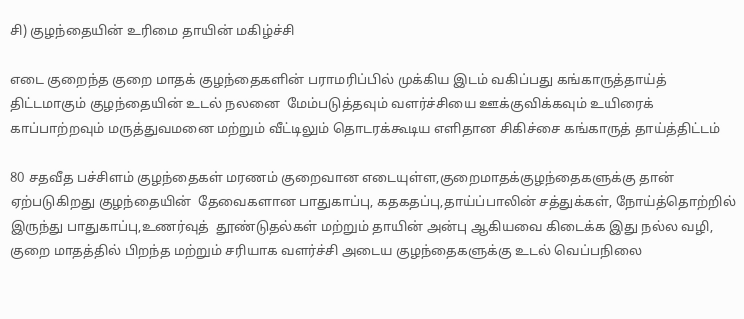சி) குழந்தையின் உரிமை தாயின் மகிழ்ச்சி

எடை குறைந்த குறை மாதக் குழந்தைகளின் பராமரிப்பில் முக்கிய இடம் வகிப்பது கங்காருத்தாய்த் திட்டமாகும் குழந்தையின் உடல் நலனை  மேம்படுத்தவும் வளர்ச்சியை ஊக்குவிக்கவும் உயிரைக் காப்பாற்றவும் மருத்துவமனை மற்றும் வீட்டிலும் தொடரக்கூடிய எளிதான சிகிச்சை கங்காருத் தாய்த்திட்டம்

80 சதவீத பச்சிளம் குழந்தைகள் மரணம் குறைவான எடையுள்ள,குறைமாதக்குழந்தைகளுக்கு தான் ஏற்படுகிறது குழந்தையின்  தேவைகளான பாதுகாப்பு, கதகதப்பு,தாய்ப்பாலின் சத்துக்கள், நோய்த்தொற்றில் இருந்து பாதுகாப்பு,உணர்வுத்  தூண்டுதல்கள் மற்றும் தாயின் அன்பு ஆகியவை கிடைக்க இது நல்ல வழி, குறை மாதத்தில் பிறந்த மற்றும் சரியாக வளர்ச்சி அடைய குழந்தைகளுக்கு உடல் வெப்பநிலை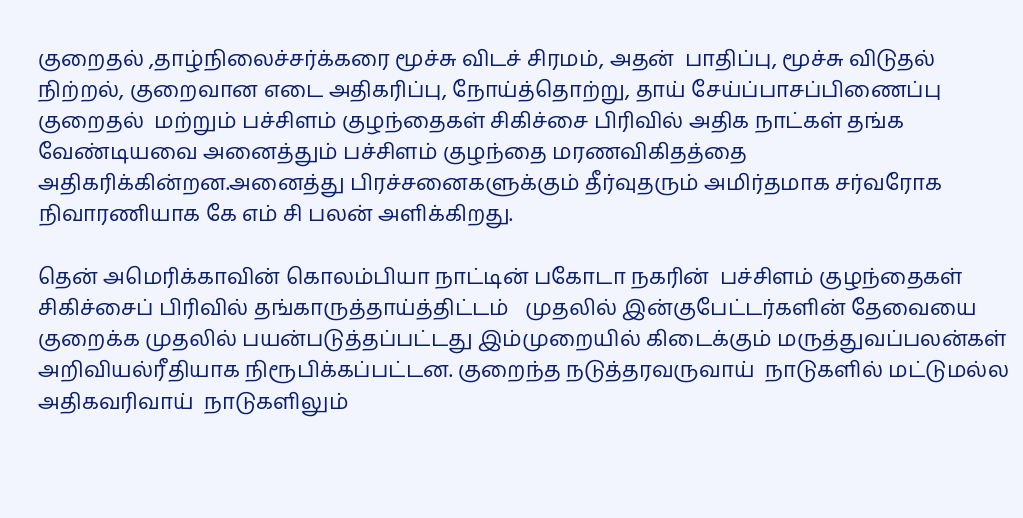குறைதல் ,தாழ்நிலைச்சர்க்கரை மூச்சு விடச் சிரமம், அதன்  பாதிப்பு, மூச்சு விடுதல் நிற்றல், குறைவான எடை அதிகரிப்பு, நோய்த்தொற்று, தாய் சேய்ப்பாசப்பிணைப்பு குறைதல்  மற்றும் பச்சிளம் குழந்தைகள் சிகிச்சை பிரிவில் அதிக நாட்கள் தங்க வேண்டியவை அனைத்தும் பச்சிளம் குழந்தை மரணவிகிதத்தை அதிகரிக்கின்றன.அனைத்து பிரச்சனைகளுக்கும் தீர்வுதரும் அமிர்தமாக சர்வரோக நிவாரணியாக கே எம் சி பலன் அளிக்கிறது.

தென் அமெரிக்காவின் கொலம்பியா நாட்டின் பகோடா நகரின்  பச்சிளம் குழந்தைகள் சிகிச்சைப் பிரிவில் தங்காருத்தாய்த்திட்டம்   முதலில் இன்குபேட்டர்களின் தேவையை குறைக்க முதலில் பயன்படுத்தப்பட்டது இம்முறையில் கிடைக்கும் மருத்துவப்பலன்கள் அறிவியல்ரீதியாக நிரூபிக்கப்பட்டன. குறைந்த நடுத்தரவருவாய்  நாடுகளில் மட்டுமல்ல அதிகவரிவாய்  நாடுகளிலும்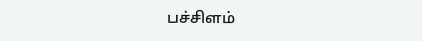பச்சிளம்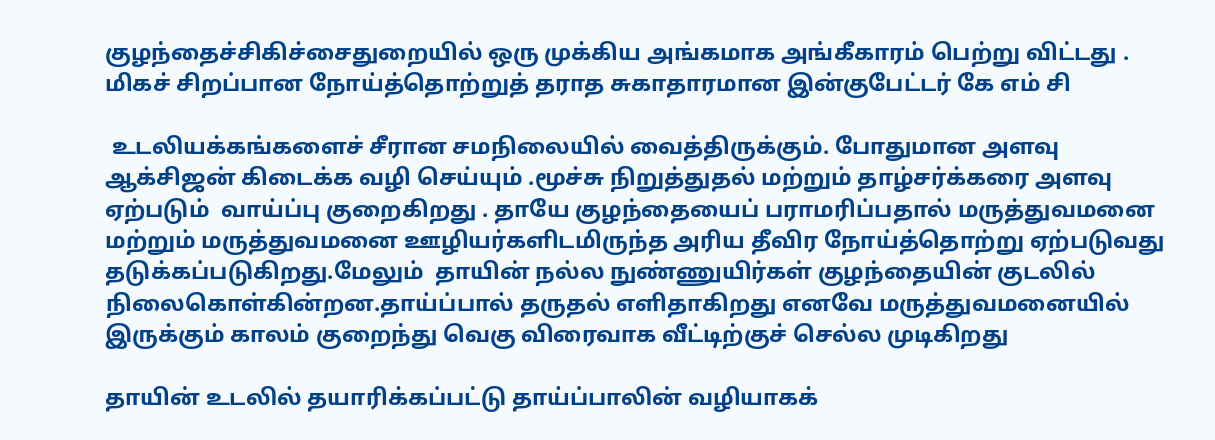குழந்தைச்சிகிச்சைதுறையில் ஒரு முக்கிய அங்கமாக அங்கீகாரம் பெற்று விட்டது . மிகச் சிறப்பான நோய்த்தொற்றுத் தராத சுகாதாரமான இன்குபேட்டர் கே எம் சி

 உடலியக்கங்களைச் சீரான சமநிலையில் வைத்திருக்கும். போதுமான அளவு ஆக்சிஜன் கிடைக்க வழி செய்யும் .மூச்சு நிறுத்துதல் மற்றும் தாழ்சர்க்கரை அளவு ஏற்படும்  வாய்ப்பு குறைகிறது . தாயே குழந்தையைப் பராமரிப்பதால் மருத்துவமனை மற்றும் மருத்துவமனை ஊழியர்களிடமிருந்த அரிய தீவிர நோய்த்தொற்று ஏற்படுவது தடுக்கப்படுகிறது.மேலும்  தாயின் நல்ல நுண்ணுயிர்கள் குழந்தையின் குடலில் நிலைகொள்கின்றன.தாய்ப்பால் தருதல் எளிதாகிறது எனவே மருத்துவமனையில் இருக்கும் காலம் குறைந்து வெகு விரைவாக வீட்டிற்குச் செல்ல முடிகிறது

தாயின் உடலில் தயாரிக்கப்பட்டு தாய்ப்பாலின் வழியாகக்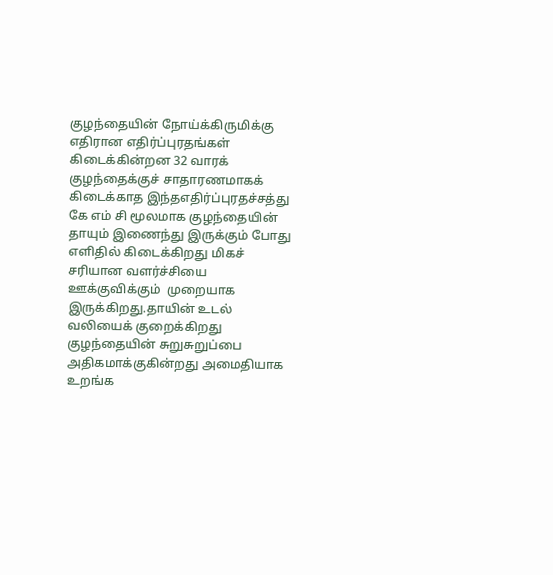குழந்தையின் நோய்க்கிருமிக்கு எதிரான எதிர்ப்புரதங்கள் கிடைக்கின்றன 32 வாரக் குழந்தைக்குச் சாதாரணமாகக் கிடைக்காத இந்தஎதிர்ப்புரதச்சத்து  கே எம் சி மூலமாக குழந்தையின் தாயும் இணைந்து இருக்கும் போது எளிதில் கிடைக்கிறது மிகச் சரியான வளர்ச்சியை ஊக்குவிக்கும்  முறையாக  இருக்கிறது.தாயின் உடல் வலியைக் குறைக்கிறது குழந்தையின் சுறுசுறுப்பை அதிகமாக்குகின்றது அமைதியாக உறங்க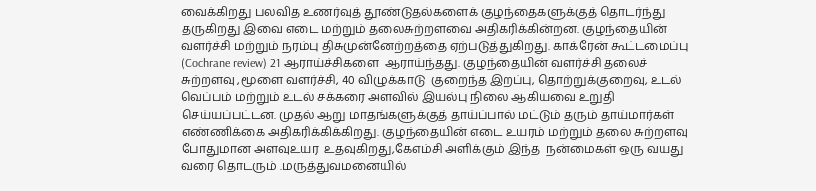வைக்கிறது பலவித உணர்வுத் தூண்டுதல்களைக் குழந்தைகளுக்குத் தொடர்ந்து தருகிறது இவை எடை மற்றும் தலைசுற்றளவை அதிகரிக்கின்றன. குழந்தையின் வளர்ச்சி மற்றும் நரம்பு திசுமுன்னேற்றத்தை ஏற்படுத்துகிறது. காக்ரேன் கூட்டமைப்பு (Cochrane review) 21 ஆராய்ச்சிகளை  ஆராய்ந்தது. குழந்தையின் வளர்ச்சி தலைச் சுற்றளவு ,மூளை வளர்ச்சி, 40 விழுக்காடு  குறைந்த இறப்பு, தொற்றுக்குறைவு, உடல் வெப்பம் மற்றும் உடல் சக்கரை அளவில் இயல்பு நிலை ஆகியவை உறுதி செய்யப்பட்டன. முதல் ஆறு மாதங்களுக்குத் தாய்ப்பால் மட்டும் தரும் தாய்மார்கள் எண்ணிக்கை அதிகரிக்கிக்கிறது. குழந்தையின் எடை உயரம் மற்றும் தலை சுற்றளவு போதுமான அளவுஉயர  உதவுகிறது,கேஎம்சி அளிக்கும் இந்த  நன்மைகள் ஒரு வயது வரை தொடரும் .மருத்துவமனையில்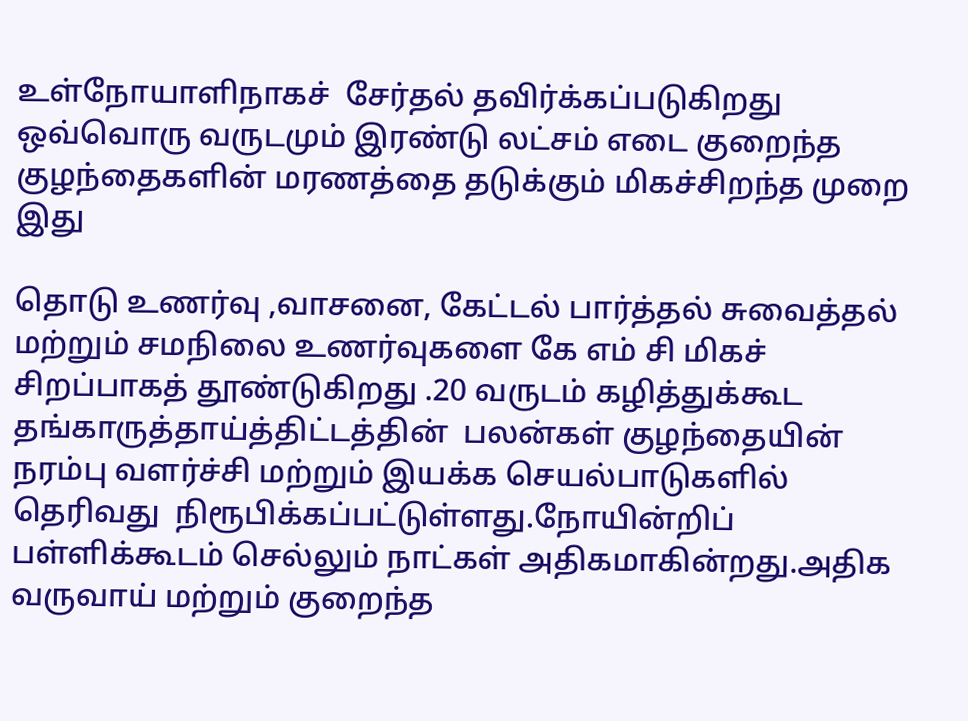உள்நோயாளிநாகச்  சேர்தல் தவிர்க்கப்படுகிறது ஒவ்வொரு வருடமும் இரண்டு லட்சம் எடை குறைந்த குழந்தைகளின் மரணத்தை தடுக்கும் மிகச்சிறந்த முறை இது

தொடு உணர்வு ,வாசனை, கேட்டல் பார்த்தல் சுவைத்தல் மற்றும் சமநிலை உணர்வுகளை கே எம் சி மிகச் சிறப்பாகத் தூண்டுகிறது .20 வருடம் கழித்துக்கூட தங்காருத்தாய்த்திட்டத்தின்  பலன்கள் குழந்தையின் நரம்பு வளர்ச்சி மற்றும் இயக்க செயல்பாடுகளில் தெரிவது  நிரூபிக்கப்பட்டுள்ளது.நோயின்றிப் பள்ளிக்கூடம் செல்லும் நாட்கள் அதிகமாகின்றது.அதிக வருவாய் மற்றும் குறைந்த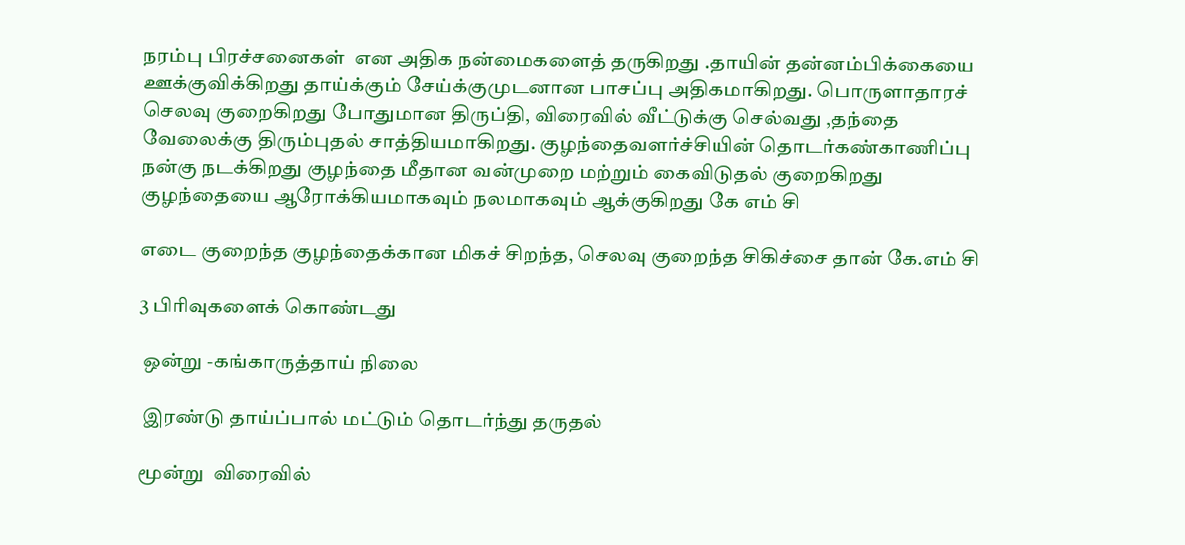நரம்பு பிரச்சனைகள்  என அதிக நன்மைகளைத் தருகிறது .தாயின் தன்னம்பிக்கையை ஊக்குவிக்கிறது தாய்க்கும் சேய்க்குமுடனான பாசப்பு அதிகமாகிறது. பொருளாதாரச் செலவு குறைகிறது போதுமான திருப்தி, விரைவில் வீட்டுக்கு செல்வது ,தந்தை வேலைக்கு திரும்புதல் சாத்தியமாகிறது. குழந்தைவளர்ச்சியின் தொடர்கண்காணிப்பு நன்கு நடக்கிறது குழந்தை மீதான வன்முறை மற்றும் கைவிடுதல் குறைகிறது குழந்தையை ஆரோக்கியமாகவும் நலமாகவும் ஆக்குகிறது கே எம் சி

எடை குறைந்த குழந்தைக்கான மிகச் சிறந்த, செலவு குறைந்த சிகிச்சை தான் கே.எம் சி

3 பிரிவுகளைக் கொண்டது

 ஒன்று -கங்காருத்தாய் நிலை

 இரண்டு தாய்ப்பால் மட்டும் தொடர்ந்து தருதல்

மூன்று  விரைவில்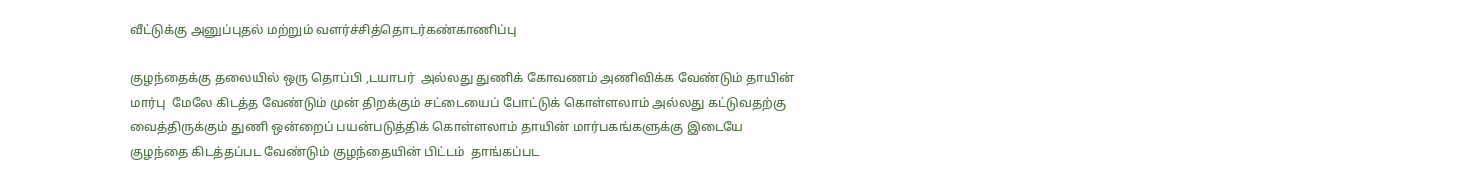வீட்டுக்கு அனுப்புதல் மற்றும் வளர்ச்சித்தொடர்கண்காணிப்பு

குழந்தைக்கு தலையில் ஒரு தொப்பி ,டயாபர்  அல்லது துணிக் கோவணம் அணிவிக்க வேண்டும் தாயின் மார்பு  மேலே கிடத்த வேண்டும் முன் திறக்கும் சட்டையைப் போட்டுக் கொள்ளலாம் அல்லது கட்டுவதற்கு வைத்திருக்கும் துணி ஒன்றைப் பயன்படுத்திக் கொள்ளலாம் தாயின் மார்பகங்களுக்கு இடையே குழந்தை கிடத்தப்பட வேண்டும் குழந்தையின் பிட்டம்  தாங்கப்பட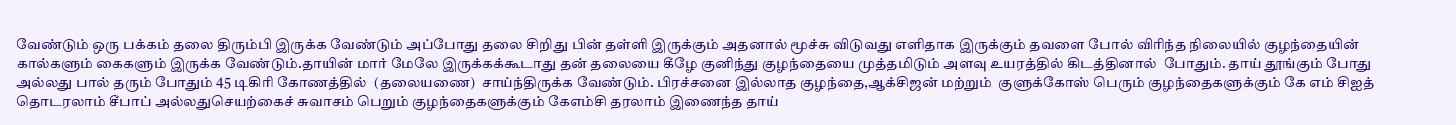வேண்டும் ஒரு பக்கம் தலை திரும்பி இருக்க வேண்டும் அப்போது தலை சிறிது பின் தள்ளி இருக்கும் அதனால் மூச்சு விடுவது எளிதாக இருக்கும் தவளை போல் விரிந்த நிலையில் குழந்தையின்  கால்களும் கைகளும் இருக்க வேண்டும்.தாயின் மார் மேலே இருக்கக்கூடாது தன் தலையை கீழே குனிந்து குழந்தையை முத்தமிடும் அளவு உயரத்தில் கிடத்தினால்  போதும். தாய் தூங்கும் போது அல்லது பால் தரும் போதும் 45 டிகிரி கோணத்தில்  (தலையணை)  சாய்ந்திருக்க வேண்டும். பிரச்சனை இல்லாத குழந்தை,ஆக்சிஜன் மற்றும்  குளுக்கோஸ் பெரும் குழந்தைகளுக்கும் கே எம் சிஐத்  தொடரலாம் சீபாப் அல்லதுசெயற்கைச் சுவாசம் பெறும் குழந்தைகளுக்கும் கேஎம்சி தரலாம் இணைந்த தாய்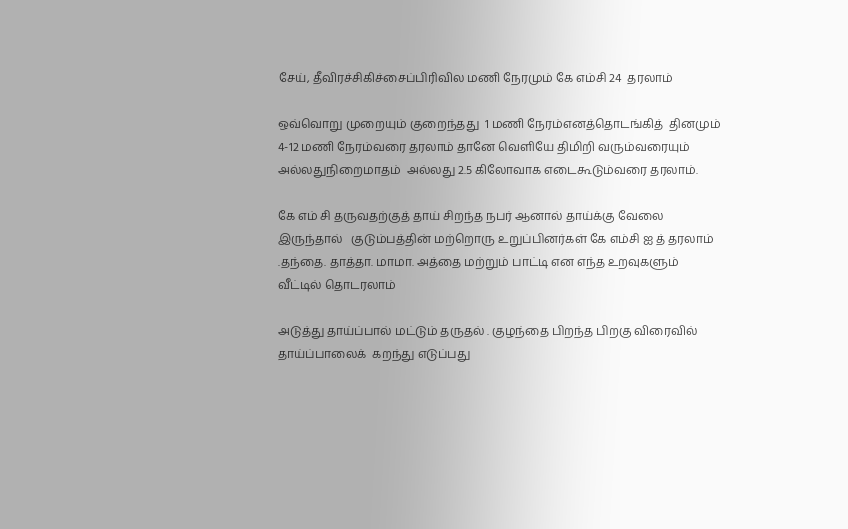சேய், தீவிரச்சிகிச்சைப்பிரிவில மணி நேரமும் கே எம்சி 24  தரலாம்

ஒவ்வொறு முறையும் குறைந்தது  1 மணி நேரம்எனத்தொடங்கித்  தினமும் 4-12 மணி நேரம்வரை தரலாம் தானே வெளியே திமிறி வரும்வரையும் அல்லதுநிறைமாதம்  அல்லது 2.5 கிலோவாக எடைகூடும்வரை தரலாம்.

கே எம் சி தருவதற்குத் தாய் சிறந்த நபர் ஆனால் தாய்க்கு வேலை  இருந்தால்   குடும்பத்தின் மற்றொரு உறுப்பினர்கள் கே எம்சி ஐ த் தரலாம் .தந்தை. தாத்தா. மாமா. அத்தை மற்றும் பாட்டி என எந்த உறவுகளும் வீட்டில் தொடரலாம்

அடுத்து தாய்ப்பால் மட்டும் தருதல் . குழந்தை பிறந்த பிறகு விரைவில் தாய்ப்பாலைக்  கறந்து எடுப்பது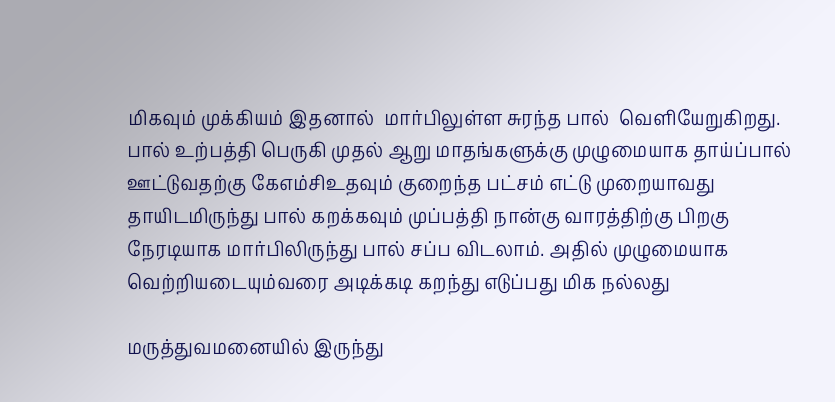மிகவும் முக்கியம் இதனால்  மார்பிலுள்ள சுரந்த பால்  வெளியேறுகிறது. பால் உற்பத்தி பெருகி முதல் ஆறு மாதங்களுக்கு முழுமையாக தாய்ப்பால் ஊட்டுவதற்கு கேஎம்சிஉதவும் குறைந்த பட்சம் எட்டு முறையாவது தாயிடமிருந்து பால் கறக்கவும் முப்பத்தி நான்கு வாரத்திற்கு பிறகு நேரடியாக மார்பிலிருந்து பால் சப்ப விடலாம். அதில் முழுமையாக வெற்றியடையும்வரை அடிக்கடி கறந்து எடுப்பது மிக நல்லது

மருத்துவமனையில் இருந்து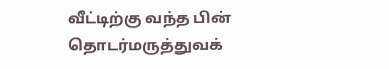வீட்டிற்கு வந்த பின் தொடர்மருத்துவக்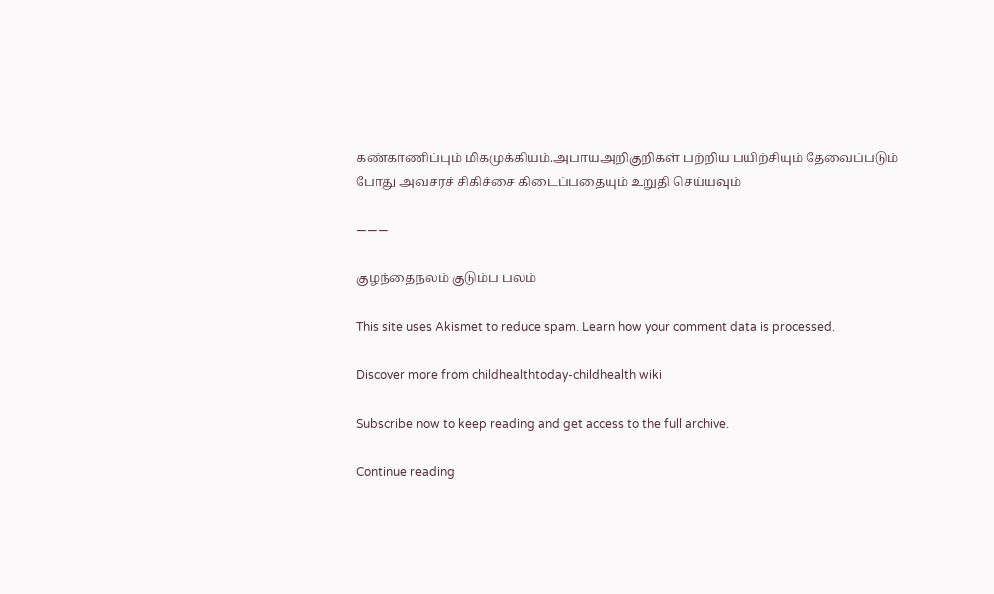கண்காணிப்பும் மிகமுக்கியம்.அபாயஅறிகுறிகள் பற்றிய பயிற்சியும் தேவைப்படும் போது அவசரச் சிகிச்சை கிடைப்பதையும் உறுதி செய்யவும்

———

குழந்தைநலம் குடும்ப பலம்

This site uses Akismet to reduce spam. Learn how your comment data is processed.

Discover more from childhealthtoday-childhealth wiki

Subscribe now to keep reading and get access to the full archive.

Continue reading